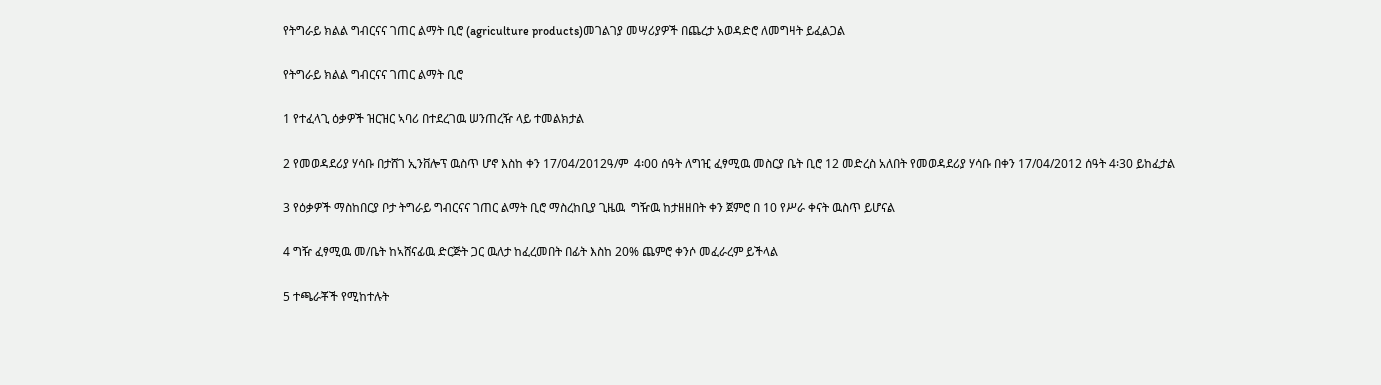የትግራይ ክልል ግብርናና ገጠር ልማት ቢሮ (agriculture products)መገልገያ መሣሪያዎች በጨረታ አወዳድሮ ለመግዛት ይፈልጋል

የትግራይ ክልል ግብርናና ገጠር ልማት ቢሮ

1 የተፈላጊ ዕቃዎች ዝርዝር ኣባሪ በተደረገዉ ሠንጠረዥ ላይ ተመልክታል

2 የመወዳደሪያ ሃሳቡ በታሸገ ኢንቨሎፕ ዉስጥ ሆኖ እስከ ቀን 17/04/2012ዓ/ም  4፡00 ሰዓት ለግዢ ፈፃሚዉ መስርያ ቤት ቢሮ 12 መድረስ አለበት የመወዳደሪያ ሃሳቡ በቀን 17/04/2012 ሰዓት 4፡30 ይከፈታል

3 የዕቃዎች ማስከበርያ ቦታ ትግራይ ግብርናና ገጠር ልማት ቢሮ ማስረከቢያ ጊዜዉ  ግዥዉ ከታዘዘበት ቀን ጀምሮ በ 10 የሥራ ቀናት ዉስጥ ይሆናል

4 ግዥ ፈፃሚዉ መ/ቤት ከኣሸናፊዉ ድርጅት ጋር ዉለታ ከፈረመበት በፊት እስከ 20% ጨምሮ ቀንሶ መፈራረም ይችላል

5 ተጫራቾች የሚከተሉት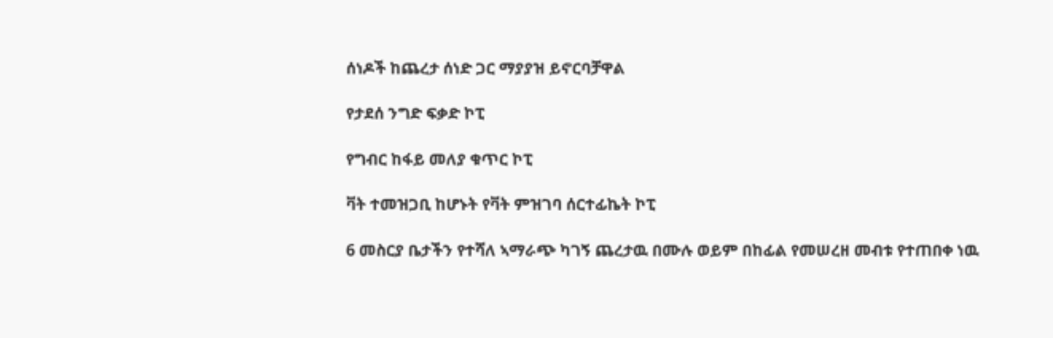ሰነዶች ከጨረታ ሰነድ ጋር ማያያዝ ይኖርባቻዋል

የታደሰ ንግድ ፍቃድ ኮፒ

የግብር ከፋይ መለያ ቁጥር ኮፒ

ቫት ተመዝጋቢ ከሆኑት የቫት ምዝገባ ሰርተፊኬት ኮፒ

6 መስርያ ቤታችን የተሻለ ኣማራጭ ካገኝ ጨረታዉ በሙሉ ወይም በከፊል የመሠረዘ መብቱ የተጠበቀ ነዉ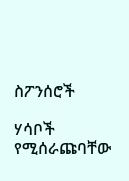ስፖንሰሮች

ሃሳቦች የሚሰራጩባቸው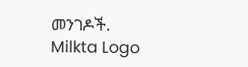መንገዶች.
Milkta Logo